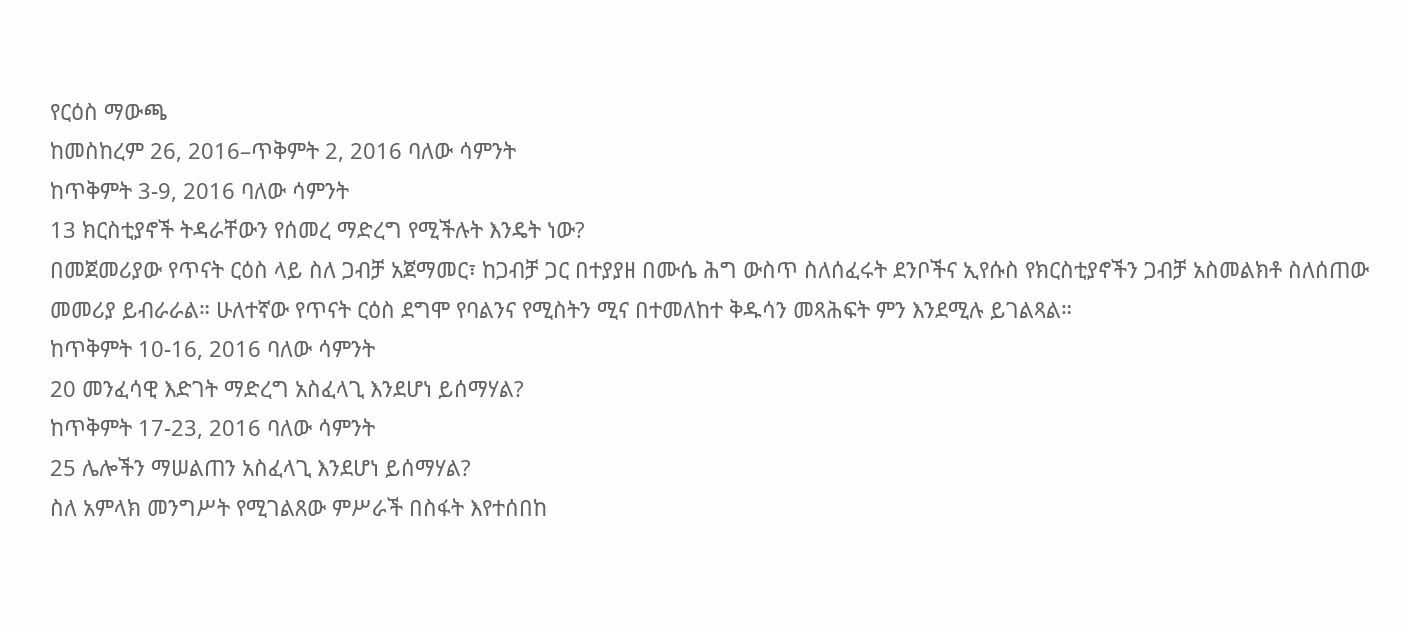የርዕስ ማውጫ
ከመስከረም 26, 2016–ጥቅምት 2, 2016 ባለው ሳምንት
ከጥቅምት 3-9, 2016 ባለው ሳምንት
13 ክርስቲያኖች ትዳራቸውን የሰመረ ማድረግ የሚችሉት እንዴት ነው?
በመጀመሪያው የጥናት ርዕስ ላይ ስለ ጋብቻ አጀማመር፣ ከጋብቻ ጋር በተያያዘ በሙሴ ሕግ ውስጥ ስለሰፈሩት ደንቦችና ኢየሱስ የክርስቲያኖችን ጋብቻ አስመልክቶ ስለሰጠው መመሪያ ይብራራል። ሁለተኛው የጥናት ርዕስ ደግሞ የባልንና የሚስትን ሚና በተመለከተ ቅዱሳን መጻሕፍት ምን እንደሚሉ ይገልጻል።
ከጥቅምት 10-16, 2016 ባለው ሳምንት
20 መንፈሳዊ እድገት ማድረግ አስፈላጊ እንደሆነ ይሰማሃል?
ከጥቅምት 17-23, 2016 ባለው ሳምንት
25 ሌሎችን ማሠልጠን አስፈላጊ እንደሆነ ይሰማሃል?
ስለ አምላክ መንግሥት የሚገልጸው ምሥራች በስፋት እየተሰበከ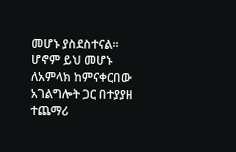መሆኑ ያስደስተናል። ሆኖም ይህ መሆኑ ለአምላክ ከምናቀርበው አገልግሎት ጋር በተያያዘ ተጨማሪ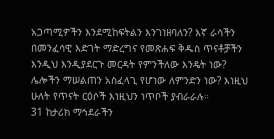አጋጣሚዎችን እንደሚከፍትልን እንገነዘባለን? እኛ ራሳችን በመንፈሳዊ እድገት ማድረግና የመጽሐፍ ቅዱስ ጥናቶቻችን እንዲህ እንዲያደርጉ መርዳት የምንችለው እንዴት ነው? ሌሎችን ማሠልጠን አስፈላጊ የሆነው ለምንድን ነው? እነዚህ ሁለት የጥናት ርዕሶች እነዚህን ነጥቦች ያብራራሉ።
31 ከታሪክ ማኅደራችን